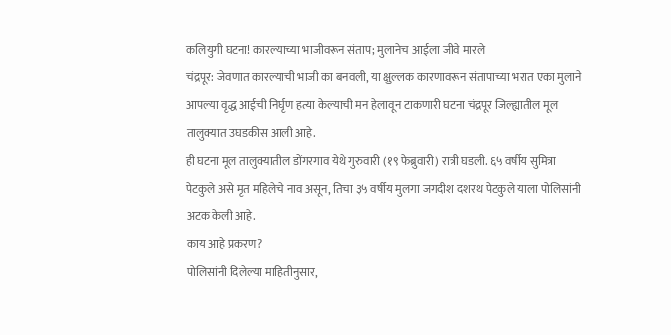कलियुगी घटना! कारल्याच्या भाजीवरून संताप; मुलानेच आईला जीवे मारले
चंद्रपूर: जेवणात कारल्याची भाजी का बनवली, या क्षुल्लक कारणावरून संतापाच्या भरात एका मुलाने आपल्या वृद्ध आईची निर्घृण हत्या केल्याची मन हेलावून टाकणारी घटना चंद्रपूर जिल्ह्यातील मूल तालुक्यात उघडकीस आली आहे.
ही घटना मूल तालुक्यातील डोंगरगाव येथे गुरुवारी (१९ फेब्रुवारी) रात्री घडली. ६५ वर्षीय सुमित्रा पेटकुले असे मृत महिलेचे नाव असून, तिचा ३५ वर्षीय मुलगा जगदीश दशरथ पेटकुले याला पोलिसांनी अटक केली आहे.
काय आहे प्रकरण?
पोलिसांनी दिलेल्या माहितीनुसार,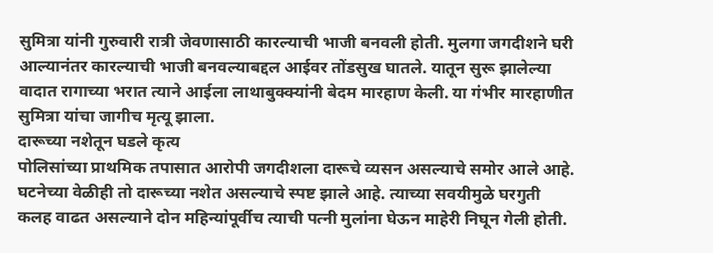सुमित्रा यांनी गुरुवारी रात्री जेवणासाठी कारल्याची भाजी बनवली होती. मुलगा जगदीशने घरी आल्यानंतर कारल्याची भाजी बनवल्याबद्दल आईवर तोंडसुख घातले. यातून सुरू झालेल्या वादात रागाच्या भरात त्याने आईला लाथाबुक्क्यांनी बेदम मारहाण केली. या गंभीर मारहाणीत सुमित्रा यांचा जागीच मृत्यू झाला.
दारूच्या नशेतून घडले कृत्य
पोलिसांच्या प्राथमिक तपासात आरोपी जगदीशला दारूचे व्यसन असल्याचे समोर आले आहे. घटनेच्या वेळीही तो दारूच्या नशेत असल्याचे स्पष्ट झाले आहे. त्याच्या सवयीमुळे घरगुती कलह वाढत असल्याने दोन महिन्यांपूर्वीच त्याची पत्नी मुलांना घेऊन माहेरी निघून गेली होती.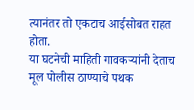त्यानंतर तो एकटाच आईसोबत राहत होता.
या घटनेची माहिती गावकऱ्यांनी देताच मूल पोलीस ठाण्याचे पथक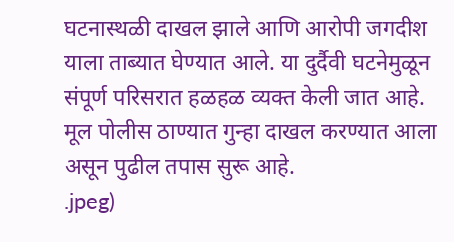घटनास्थळी दाखल झाले आणि आरोपी जगदीश याला ताब्यात घेण्यात आले. या दुर्दैवी घटनेमुळून संपूर्ण परिसरात हळहळ व्यक्त केली जात आहे. मूल पोलीस ठाण्यात गुन्हा दाखल करण्यात आला असून पुढील तपास सुरू आहे.
.jpeg)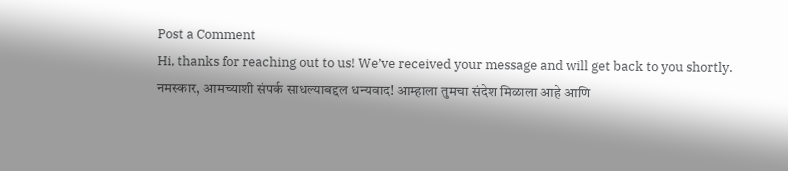Post a Comment
Hi, thanks for reaching out to us! We’ve received your message and will get back to you shortly.
नमस्कार, आमच्याशी संपर्क साधल्याबद्दल धन्यवाद! आम्हाला तुमचा संदेश मिळाला आहे आणि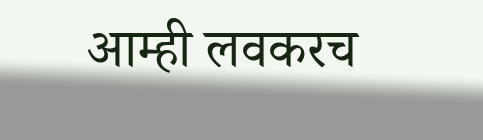आम्ही लवकरच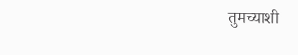तुमच्याशी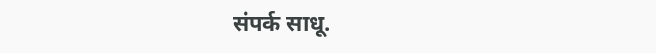संपर्क साधू.